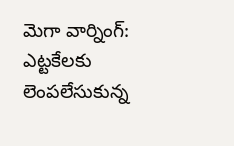మెగా వార్నింగ్: ఎట్టకేలకు లెంపలేసుకున్న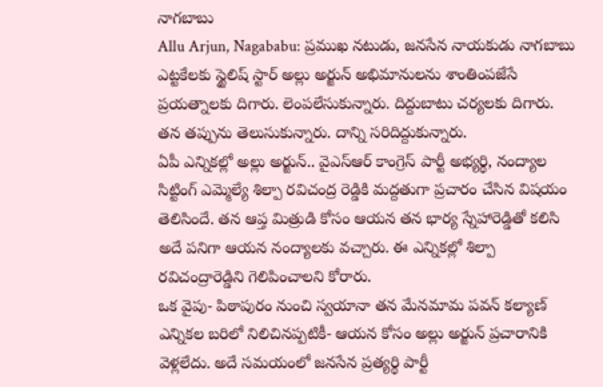నాగబాబు
Allu Arjun, Nagababu: ప్రముఖ నటుడు, జనసేన నాయకుడు నాగబాబు ఎట్టకేలకు స్టైలిష్ స్టార్ అల్లు అర్జున్ అభిమానులను శాంతింపజేసే ప్రయత్నాలకు దిగారు. లెంపలేసుకున్నారు. దిద్దుబాటు చర్యలకు దిగారు. తన తప్పును తెలుసుకున్నారు. దాన్ని సరిదిద్దుకున్నారు.
ఏపీ ఎన్నికల్లో అల్లు అర్జున్.. వైఎస్ఆర్ కాంగ్రెస్ పార్టీ అభ్యర్థి, నంద్యాల సిట్టింగ్ ఎమ్మెల్యే శిల్పా రవిచంద్ర రెడ్డికి మద్దతుగా ప్రచారం చేసిన విషయం తెలిసిందే. తన ఆప్త మిత్రుడి కోసం ఆయన తన భార్య స్నేహారెడ్డితో కలిసి అదే పనిగా ఆయన నంద్యాలకు వచ్చారు. ఈ ఎన్నికల్లో శిల్పా రవిచంద్రారెడ్డిని గెలిపించాలని కోరారు.
ఒక వైపు- పిఠాపురం నుంచి స్వయానా తన మేనమామ పవన్ కల్యాణ్ ఎన్నికల బరిలో నిలిచినప్పటికీ- ఆయన కోసం అల్లు అర్జున్ ప్రచారానికి వెళ్లలేదు. అదే సమయంలో జనసేన ప్రత్యర్థి పార్టీ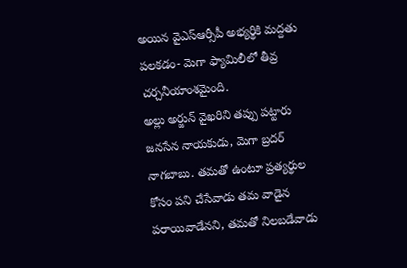అయిన వైఎస్ఆర్సీపీ అభ్యర్థికి మద్దతు పలకడం- మెగా ఫ్యామిలీలో తీవ్ర చర్చనీయాంశమైంది.
అల్లు అర్జున్ వైఖరిని తప్పు పట్టారు జనసేన నాయకుడు, మెగా బ్రదర్ నాగబాబు. తమతో ఉంటూ ప్రత్యర్థుల కోసం పని చేసేవాడు తమ వాడైన పరాయివాడేనని, తమతో నిలబడేవాడు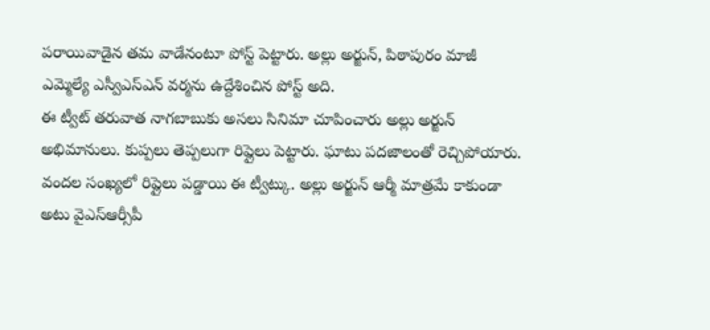పరాయివాడైన తమ వాడేనంటూ పోస్ట్ పెట్టారు. అల్లు అర్జున్, పిఠాపురం మాజీ ఎమ్మెల్యే ఎస్వీఎస్ఎన్ వర్మను ఉద్దేశించిన పోస్ట్ అది.
ఈ ట్వీట్ తరువాత నాగబాబుకు అసలు సినిమా చూపించారు అల్లు అర్జున్ అభిమానులు. కుప్పలు తెప్పలుగా రిప్లైలు పెట్టారు. ఘాటు పదజాలంతో రెచ్చిపోయారు. వందల సంఖ్యలో రిప్లైలు పడ్డాయి ఈ ట్వీట్కు. అల్లు అర్జున్ ఆర్మీ మాత్రమే కాకుండా అటు వైఎస్ఆర్సీపీ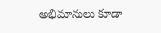అభిమానులు కూడా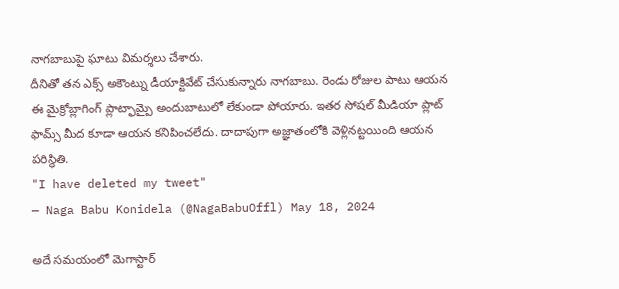నాగబాబుపై ఘాటు విమర్శలు చేశారు.
దీనితో తన ఎక్స్ అకౌంట్ను డీయాక్టివేట్ చేసుకున్నారు నాగబాబు. రెండు రోజుల పాటు ఆయన ఈ మైక్రోబ్లాగింగ్ ప్లాట్ఫామ్పై అందుబాటులో లేకుండా పోయారు. ఇతర సోషల్ మీడియా ప్లాట్ ఫామ్స్ మీద కూడా ఆయన కనిపించలేదు. దాదాపుగా అజ్ఞాతంలోకి వెళ్లినట్టయింది ఆయన పరిస్థితి.
"I have deleted my tweet"
— Naga Babu Konidela (@NagaBabuOffl) May 18, 2024

అదే సమయంలో మెగాస్టార్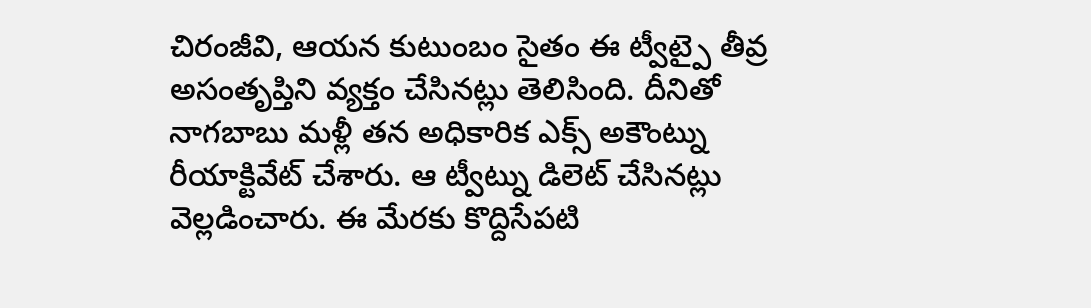చిరంజీవి, ఆయన కుటుంబం సైతం ఈ ట్వీట్పై తీవ్ర అసంతృప్తిని వ్యక్తం చేసినట్లు తెలిసింది. దీనితో నాగబాబు మళ్లీ తన అధికారిక ఎక్స్ అకౌంట్ను రీయాక్టివేట్ చేశారు. ఆ ట్వీట్ను డిలెట్ చేసినట్లు వెల్లడించారు. ఈ మేరకు కొద్దిసేపటి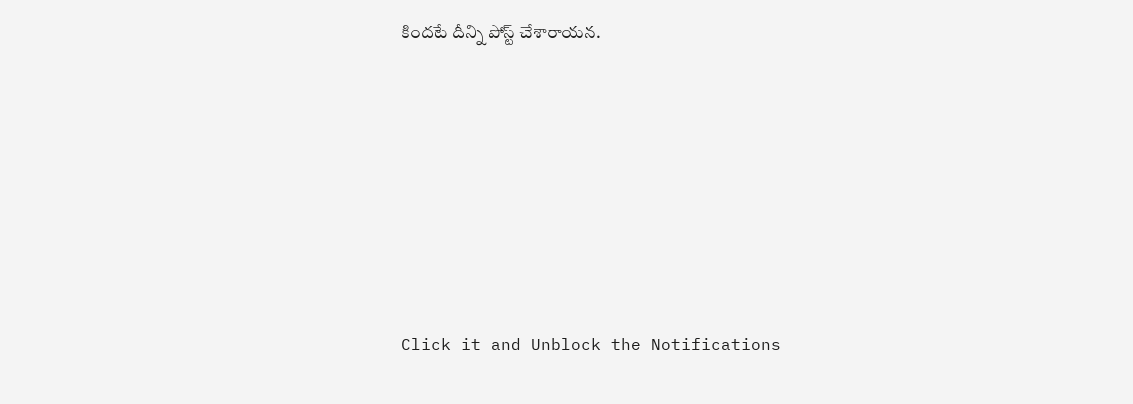కిందటే దీన్ని పోస్ట్ చేశారాయన.












Click it and Unblock the Notifications